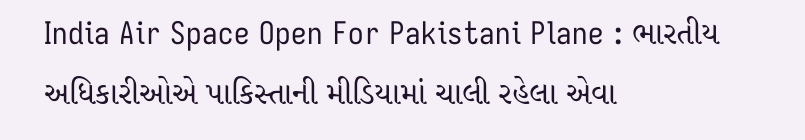India Air Space Open For Pakistani Plane : ભારતીય અધિકારીઓએ પાકિસ્તાની મીડિયામાં ચાલી રહેલા એવા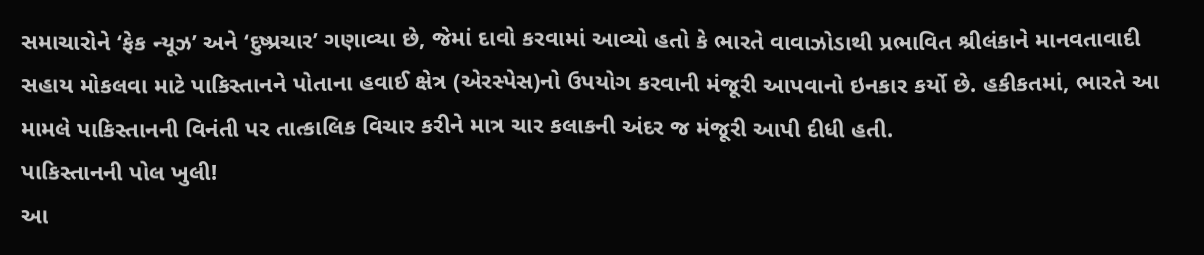સમાચારોને ‘ફેક ન્યૂઝ’ અને ‘દુષ્પ્રચાર’ ગણાવ્યા છે, જેમાં દાવો કરવામાં આવ્યો હતો કે ભારતે વાવાઝોડાથી પ્રભાવિત શ્રીલંકાને માનવતાવાદી સહાય મોકલવા માટે પાકિસ્તાનને પોતાના હવાઈ ક્ષેત્ર (એરસ્પેસ)નો ઉપયોગ કરવાની મંજૂરી આપવાનો ઇનકાર કર્યો છે. હકીકતમાં, ભારતે આ મામલે પાકિસ્તાનની વિનંતી પર તાત્કાલિક વિચાર કરીને માત્ર ચાર કલાકની અંદર જ મંજૂરી આપી દીધી હતી.
પાકિસ્તાનની પોલ ખુલી!
આ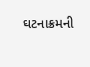ઘટનાક્રમની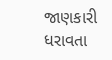જાણકારી ધરાવતા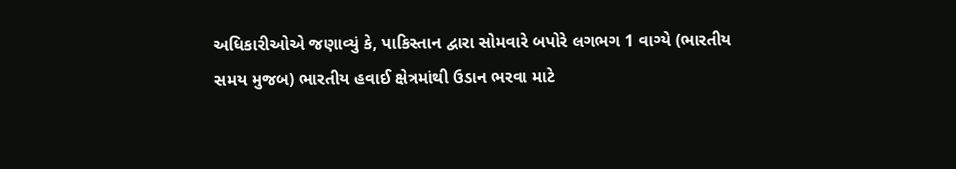અધિકારીઓએ જણાવ્યું કે, પાકિસ્તાન દ્વારા સોમવારે બપોરે લગભગ 1 વાગ્યે (ભારતીય સમય મુજબ) ભારતીય હવાઈ ક્ષેત્રમાંથી ઉડાન ભરવા માટે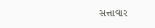સત્તાવાર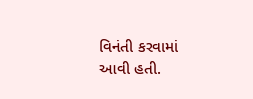વિનંતી કરવામાં આવી હતી.